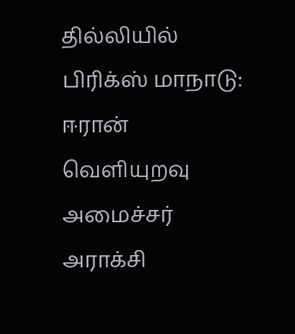தில்லியில் பிரிக்ஸ் மாநாடு: ஈரான் வெளியுறவு அமைச்சர் அராக்சி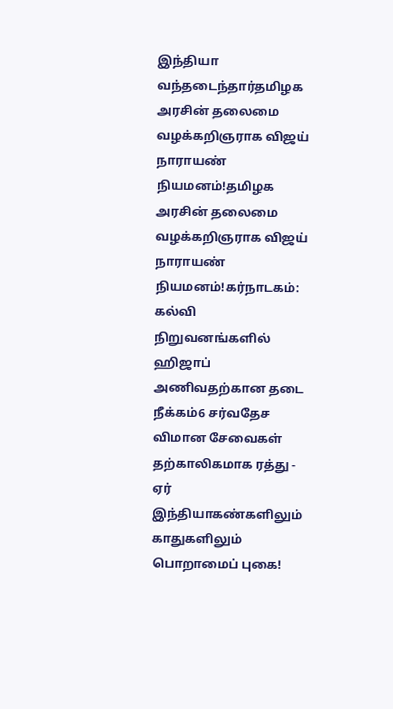இந்தியா வந்தடைந்தார்தமிழக அரசின் தலைமை வழக்கறிஞராக விஜய் நாராயண் நியமனம்!தமிழக அரசின் தலைமை வழக்கறிஞராக விஜய் நாராயண் நியமனம்!கர்நாடகம்: கல்வி நிறுவனங்களில் ஹிஜாப் அணிவதற்கான தடை நீக்கம்6 சர்வதேச விமான சேவைகள் தற்காலிகமாக ரத்து - ஏர் இந்தியாகண்களிலும் காதுகளிலும் பொறாமைப் புகை!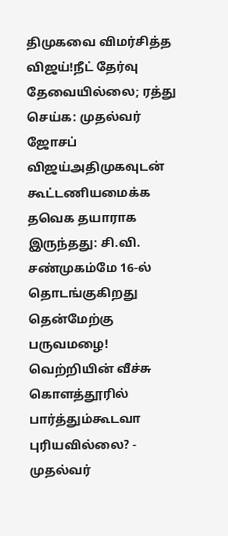திமுகவை விமர்சித்த விஜய்!நீட் தேர்வு தேவையில்லை; ரத்து செய்க: முதல்வர் ஜோசப் விஜய்அதிமுகவுடன் கூட்டணியமைக்க தவெக தயாராக இருந்தது: சி.வி. சண்முகம்மே 16-ல் தொடங்குகிறது தென்மேற்கு பருவமழை! வெற்றியின் வீச்சு கொளத்தூரில் பார்த்தும்கூடவா புரியவில்லை? - முதல்வர்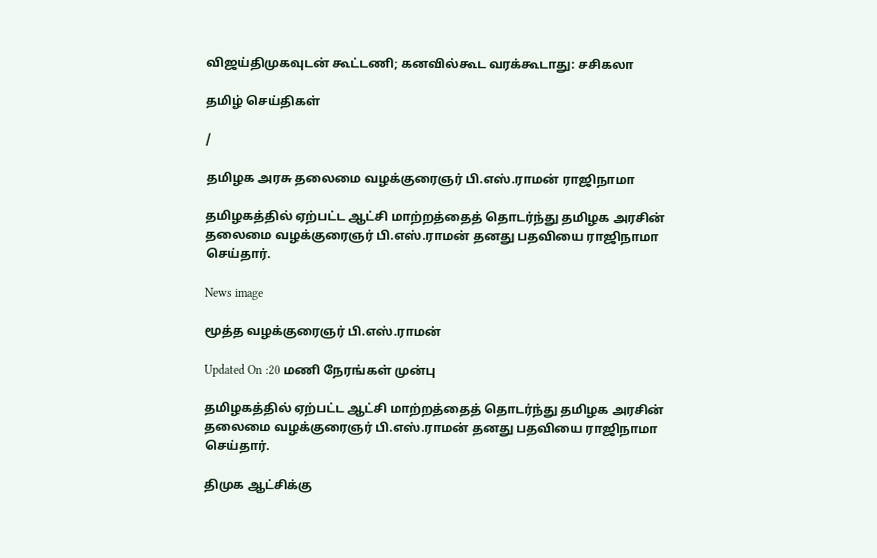விஜய்திமுகவுடன் கூட்டணி; கனவில்கூட வரக்கூடாது: சசிகலா

தமிழ் செய்திகள்

/

தமிழக அரசு தலைமை வழக்குரைஞர் பி.எஸ்.ராமன் ராஜிநாமா

தமிழகத்தில் ஏற்பட்ட ஆட்சி மாற்றத்தைத் தொடர்ந்து தமிழக அரசின் தலைமை வழக்குரைஞர் பி.எஸ்.ராமன் தனது பதவியை ராஜிநாமா செய்தார்.

News image

மூத்த வழக்குரைஞர் பி.எஸ்.ராமன்

Updated On :20 மணி நேரங்கள் முன்பு

தமிழகத்தில் ஏற்பட்ட ஆட்சி மாற்றத்தைத் தொடர்ந்து தமிழக அரசின் தலைமை வழக்குரைஞர் பி.எஸ்.ராமன் தனது பதவியை ராஜிநாமா செய்தார்.

திமுக ஆட்சிக்கு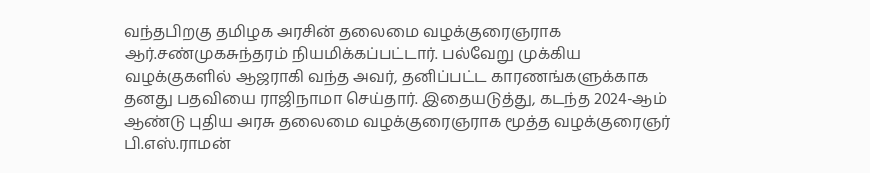வந்தபிறகு தமிழக அரசின் தலைமை வழக்குரைஞராக ஆர்.சண்முகசுந்தரம் நியமிக்கப்பட்டார். பல்வேறு முக்கிய வழக்குகளில் ஆஜராகி வந்த அவர், தனிப்பட்ட காரணங்களுக்காக தனது பதவியை ராஜிநாமா செய்தார். இதையடுத்து, கடந்த 2024-ஆம் ஆண்டு புதிய அரசு தலைமை வழக்குரைஞராக மூத்த வழக்குரைஞர் பி.எஸ்.ராமன்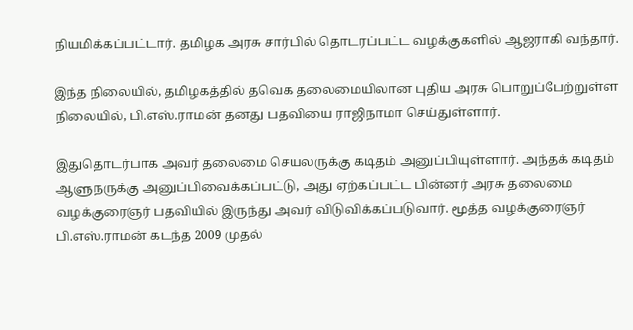நியமிக்கப்பட்டார். தமிழக அரசு சார்பில் தொடரப்பட்ட வழக்குகளில் ஆஜராகி வந்தார்.

இந்த நிலையில், தமிழகத்தில் தவெக தலைமையிலான புதிய அரசு பொறுப்பேற்றுள்ள நிலையில், பி.எஸ்.ராமன் தனது பதவியை ராஜிநாமா செய்துள்ளார்.

இதுதொடர்பாக அவர் தலைமை செயலருக்கு கடிதம் அனுப்பியுள்ளார். அந்தக் கடிதம் ஆளுநருக்கு அனுப்பிவைக்கப்பட்டு, அது ஏற்கப்பட்ட பின்னர் அரசு தலைமை வழக்குரைஞர் பதவியில் இருந்து அவர் விடுவிக்கப்படுவார். மூத்த வழக்குரைஞர் பி.எஸ்.ராமன் கடந்த 2009 முதல்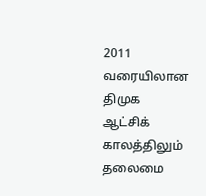2011 வரையிலான திமுக ஆட்சிக் காலத்திலும் தலைமை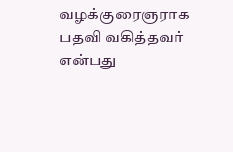வழக்குரைஞராக பதவி வகித்தவர் என்பது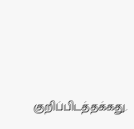குறிப்பிடத்தக்கது.